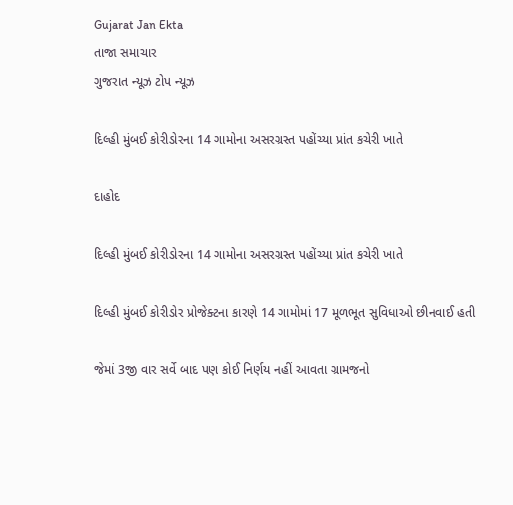Gujarat Jan Ekta
તાજા સમાચાર
ગુજરાત ન્યૂઝ ટોપ ન્યૂઝ

દિલ્હી મુંબઈ કોરીડોરના 14 ગામોના અસરગ્રસ્ત પહોંચ્યા પ્રાંત કચેરી ખાતે

દાહોદ

દિલ્હી મુંબઈ કોરીડોરના 14 ગામોના અસરગ્રસ્ત પહોંચ્યા પ્રાંત કચેરી ખાતે

દિલ્હી મુંબઈ કોરીડોર પ્રોજેક્ટના કારણે 14 ગામોમાં 17 મૂળભૂત સુવિધાઓ છીનવાઈ હતી

જેમાં 3જી વાર સર્વે બાદ પણ કોઈ નિર્ણય નહીં આવતા ગ્રામજનો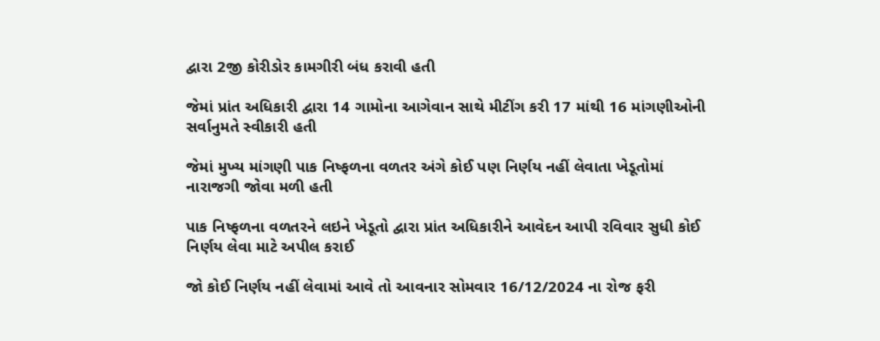દ્વારા 2જી કોરીડોર કામગીરી બંધ કરાવી હતી

જેમાં પ્રાંત અધિકારી દ્વારા 14 ગામોના આગેવાન સાથે મીટીંગ કરી 17 માંથી 16 માંગણીઓની સર્વાનુમતે સ્વીકારી હતી

જેમાં મુખ્ય માંગણી પાક નિષ્ફળના વળતર અંગે કોઈ પણ નિર્ણય નહીં લેવાતા ખેડૂતોમાં નારાજગી જોવા મળી હતી

પાક નિષ્ફળના વળતરને લઇને ખેડૂતો દ્વારા પ્રાંત અધિકારીને આવેદન આપી રવિવાર સુધી કોઈ નિર્ણય લેવા માટે અપીલ કરાઈ

જો કોઈ નિર્ણય નહીં લેવામાં આવે તો આવનાર સોમવાર 16/12/2024 ના રોજ ફરી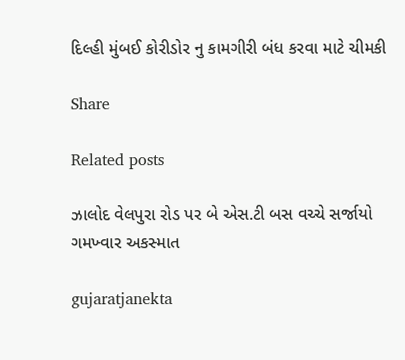દિલ્હી મુંબઈ કોરીડોર નુ કામગીરી બંધ કરવા માટે ચીમકી

Share

Related posts

ઝાલોદ વેલપુરા રોડ પર બે એસ.ટી બસ વચ્ચે સર્જાયો ગમખ્વાર અકસ્માત

gujaratjanekta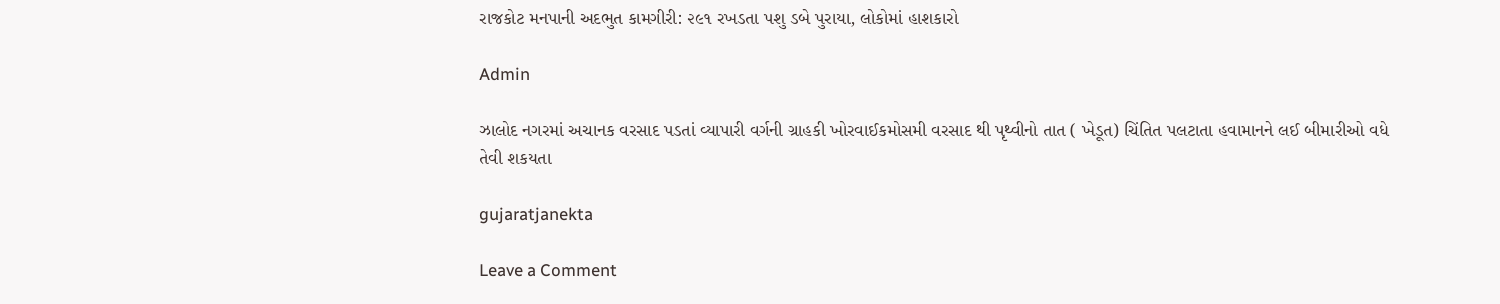રાજકોટ મનપાની અદભુત કામગીરી: ૨૯૧ રખડતા પશુ ડબે પુરાયા, લોકોમાં હાશકારો

Admin

ઝાલોદ નગરમાં અચાનક વરસાદ પડતાં વ્યાપારી વર્ગની ગ્રાહકી ખોરવાઈકમોસમી વરસાદ થી પૃથ્વીનો તાત ( ખેડૂત) ચિંતિત પલટાતા હવામાનને લઈ બીમારીઓ વધે તેવી શકયતા

gujaratjanekta

Leave a Comment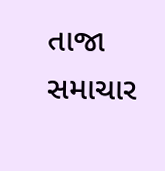તાજા સમાચાર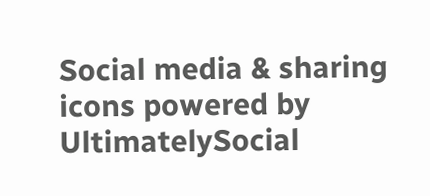Social media & sharing icons powered by UltimatelySocial